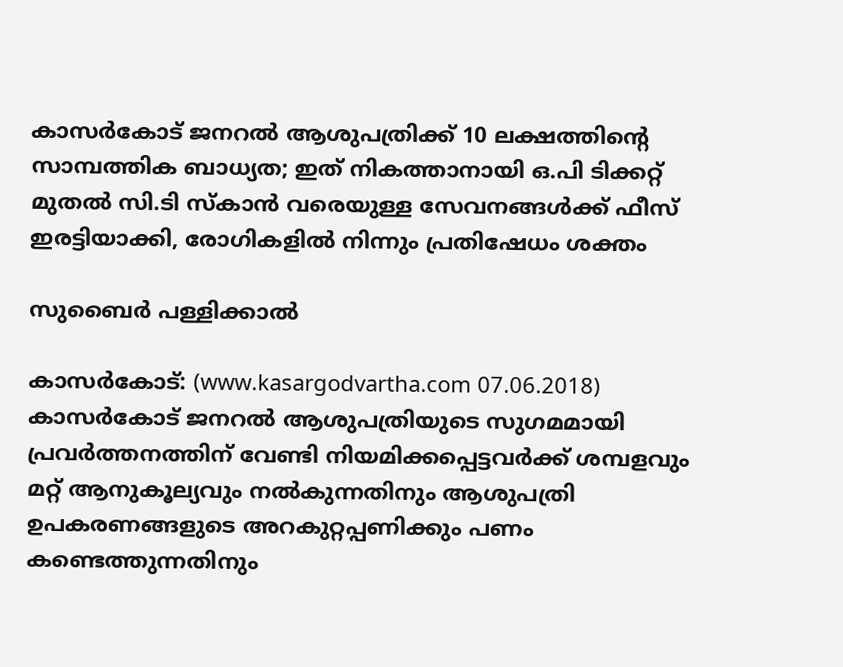കാസര്‍കോട് ജനറല്‍ ആശുപത്രിക്ക് 10 ലക്ഷത്തിന്റെ സാമ്പത്തിക ബാധ്യത; ഇത് നികത്താനായി ഒ.പി ടിക്കറ്റ് മുതല്‍ സി.ടി സ്‌കാന്‍ വരെയുള്ള സേവനങ്ങള്‍ക്ക് ഫീസ് ഇരട്ടിയാക്കി, രോഗികളില്‍ നിന്നും പ്രതിഷേധം ശക്തം

സുബൈര്‍ പള്ളിക്കാല്‍

കാസര്‍കോട്: (www.kasargodvartha.com 07.06.2018) കാസര്‍കോട് ജനറല്‍ ആശുപത്രിയുടെ സുഗമമായി പ്രവര്‍ത്തനത്തിന് വേണ്ടി നിയമിക്കപ്പെട്ടവര്‍ക്ക് ശമ്പളവും മറ്റ് ആനുകൂല്യവും നല്‍കുന്നതിനും ആശുപത്രി ഉപകരണങ്ങളുടെ അറകുറ്റപ്പണിക്കും പണം കണ്ടെത്തുന്നതിനും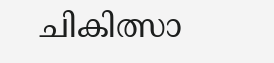ചികിത്സാ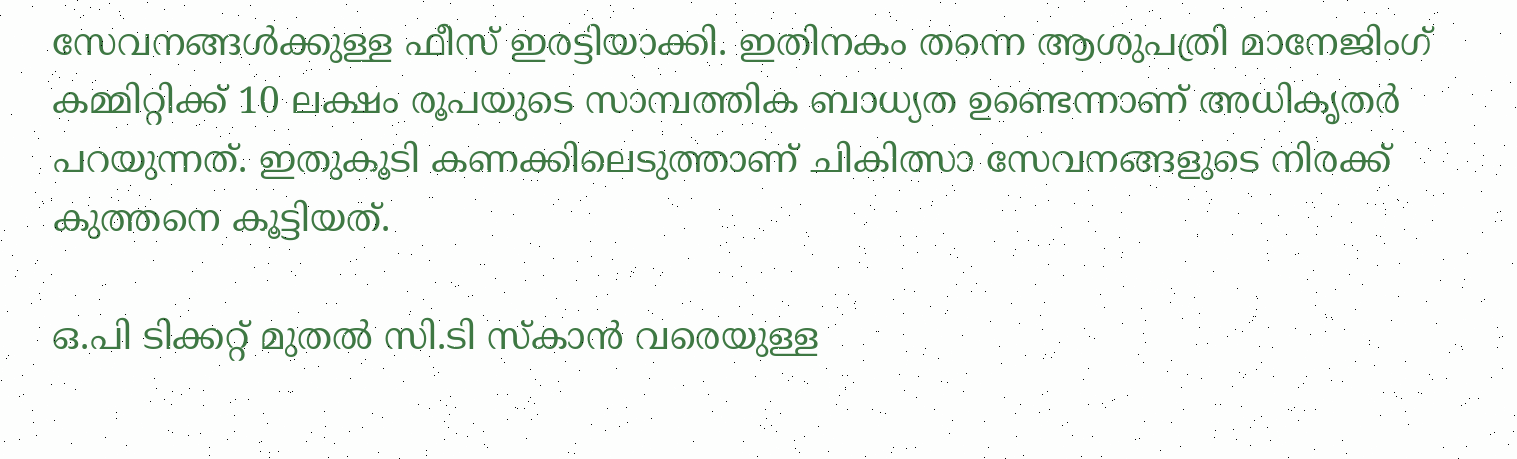സേവനങ്ങള്‍ക്കുള്ള ഫീസ് ഇരട്ടിയാക്കി. ഇതിനകം തന്നെ ആശുപത്രി മാനേജിംഗ് കമ്മിറ്റിക്ക് 10 ലക്ഷം രൂപയുടെ സാമ്പത്തിക ബാധ്യത ഉണ്ടെന്നാണ് അധികൃതര്‍ പറയുന്നത്. ഇതുകൂടി കണക്കിലെടുത്താണ് ചികിത്സാ സേവനങ്ങളുടെ നിരക്ക് കുത്തനെ കൂട്ടിയത്.

ഒ.പി ടിക്കറ്റ് മുതല്‍ സി.ടി സ്‌കാന്‍ വരെയുള്ള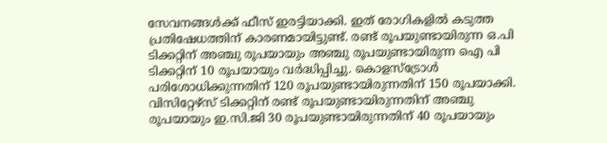സേവനങ്ങള്‍ക്ക് ഫീസ് ഇരട്ടിയാക്കി. ഇത് രോഗികളില്‍ കടുത്ത പ്രതിഷേധത്തിന് കാരണമായിട്ടുണ്ട്. രണ്ട് രൂപയുണ്ടായിരുന്ന ഒ.പി ടിക്കറ്റിന് അഞ്ചു രൂപയായും അഞ്ചു രൂപയുണ്ടായിരുന്ന ഐ പി ടിക്കറ്റിന് 10 രൂപയായും വര്‍ദ്ധിപ്പിച്ചു. കൊളസ്‌ട്രോള്‍ പരിശോധിക്കുന്നതിന് 120 രൂപയുണ്ടായിരുന്നതിന് 150 രൂപയാക്കി. വിസിറ്റേഴ്‌സ് ടിക്കറ്റിന് രണ്ട് രൂപയുണ്ടായിരുന്നതിന് അഞ്ചു രൂപയായും ഇ.സി.ജി 30 രൂപയുണ്ടായിരുന്നതിന് 40 രൂപയായും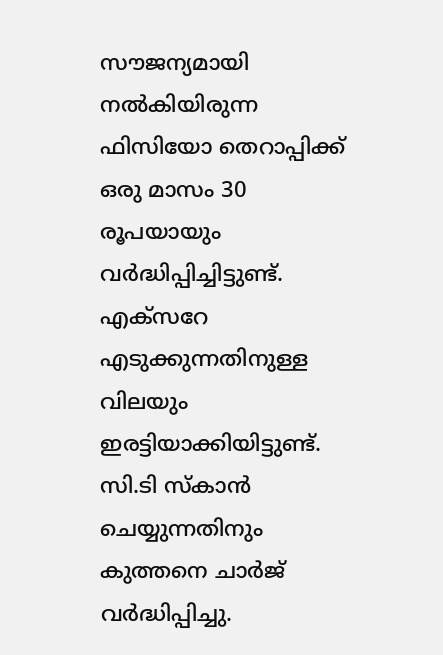സൗജന്യമായി നല്‍കിയിരുന്ന ഫിസിയോ തെറാപ്പിക്ക് ഒരു മാസം 30 രൂപയായും വര്‍ദ്ധിപ്പിച്ചിട്ടുണ്ട്. എക്‌സറേ എടുക്കുന്നതിനുള്ള വിലയും ഇരട്ടിയാക്കിയിട്ടുണ്ട്. സി.ടി സ്‌കാന്‍ ചെയ്യുന്നതിനും കുത്തനെ ചാര്‍ജ് വര്‍ദ്ധിപ്പിച്ചു.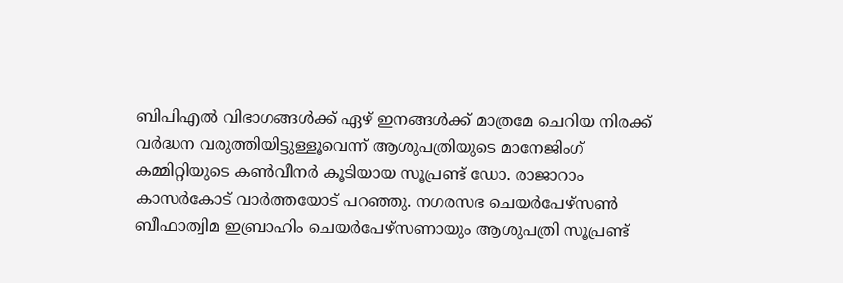ബിപിഎല്‍ വിഭാഗങ്ങള്‍ക്ക് ഏഴ് ഇനങ്ങള്‍ക്ക് മാത്രമേ ചെറിയ നിരക്ക് വര്‍ദ്ധന വരുത്തിയിട്ടുള്ളൂവെന്ന് ആശുപത്രിയുടെ മാനേജിംഗ് കമ്മിറ്റിയുടെ കണ്‍വീനര്‍ കൂടിയായ സൂപ്രണ്ട് ഡോ. രാജാറാം കാസര്‍കോട് വാര്‍ത്തയോട് പറഞ്ഞു. നഗരസഭ ചെയര്‍പേഴ്‌സണ്‍ ബീഫാത്വിമ ഇബ്രാഹിം ചെയര്‍പേഴ്‌സണായും ആശുപത്രി സൂപ്രണ്ട്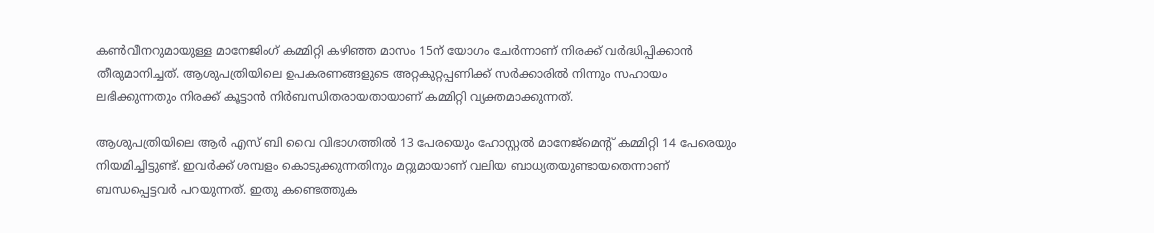കണ്‍വീനറുമായുള്ള മാനേജിംഗ് കമ്മിറ്റി കഴിഞ്ഞ മാസം 15ന് യോഗം ചേര്‍ന്നാണ് നിരക്ക് വര്‍ദ്ധിപ്പിക്കാന്‍ തീരുമാനിച്ചത്. ആശുപത്രിയിലെ ഉപകരണങ്ങളുടെ അറ്റകുറ്റപ്പണിക്ക് സര്‍ക്കാരില്‍ നിന്നും സഹായം ലഭിക്കുന്നതും നിരക്ക് കൂട്ടാന്‍ നിര്‍ബന്ധിതരായതായാണ് കമ്മിറ്റി വ്യക്തമാക്കുന്നത്.

ആശുപത്രിയിലെ ആര്‍ എസ് ബി വൈ വിഭാഗത്തില്‍ 13 പേരയെും ഹോസ്റ്റല്‍ മാനേജ്‌മെന്റ് കമ്മിറ്റി 14 പേരെയും നിയമിച്ചിട്ടുണ്ട്. ഇവര്‍ക്ക് ശമ്പളം കൊടുക്കുന്നതിനും മറ്റുമായാണ് വലിയ ബാധ്യതയുണ്ടായതെന്നാണ് ബന്ധപ്പെട്ടവര്‍ പറയുന്നത്. ഇതു കണ്ടെത്തുക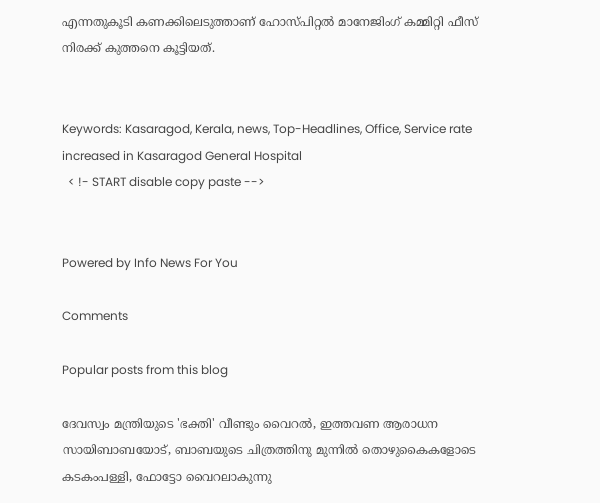എന്നതുകൂടി കണക്കിലെടുത്താണ് ഹോസ്പിറ്റല്‍ മാനേജിംഗ് കമ്മിറ്റി ഫീസ് നിരക്ക് കുത്തനെ കൂട്ടിയത്.


Keywords: Kasaragod, Kerala, news, Top-Headlines, Office, Service rate increased in Kasaragod General Hospital
  < !- START disable copy paste -->


Powered by Info News For You

Comments

Popular posts from this blog

ദേവസ്വം മന്ത്രിയുടെ 'ഭക്തി' വീണ്ടും വൈറല്‍, ഇത്തവണ ആരാധന സായിബാബയോട്, ബാബയുടെ ചിത്രത്തിനു മുന്നില്‍ തൊഴുകൈകളോടെ കടകംപള്ളി, ഫോട്ടോ വൈറലാകുന്നു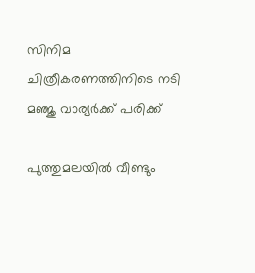സിനിമ ചിത്രീകരണത്തിനിടെ നടി മഞ്ജു വാര്യര്‍ക്ക് പരിക്ക്

പുത്തുമലയില്‍ വീണ്ടും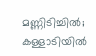മണ്ണിടിച്ചില്‍; കള്ളാടിയില്‍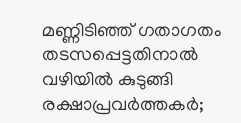മണ്ണിടിഞ്ഞ് ഗതാഗതം തടസപ്പെട്ടതിനാല്‍ വഴിയില്‍ കുടുങ്ങി രക്ഷാപ്രവര്‍ത്തകര്‍;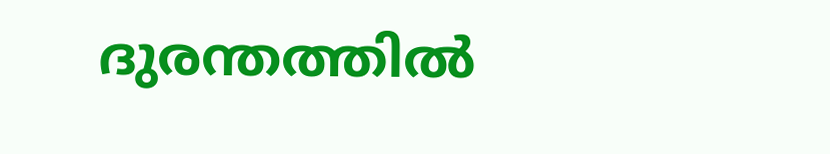ദുരന്തത്തില്‍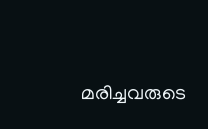മരിച്ചവരുടെ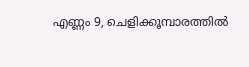എണ്ണം 9, ചെളിക്കൂമ്പാരത്തില്‍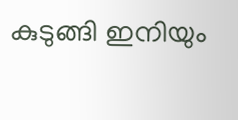കുടുങ്ങി ഇനിയും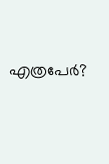എത്രപേര്‍?